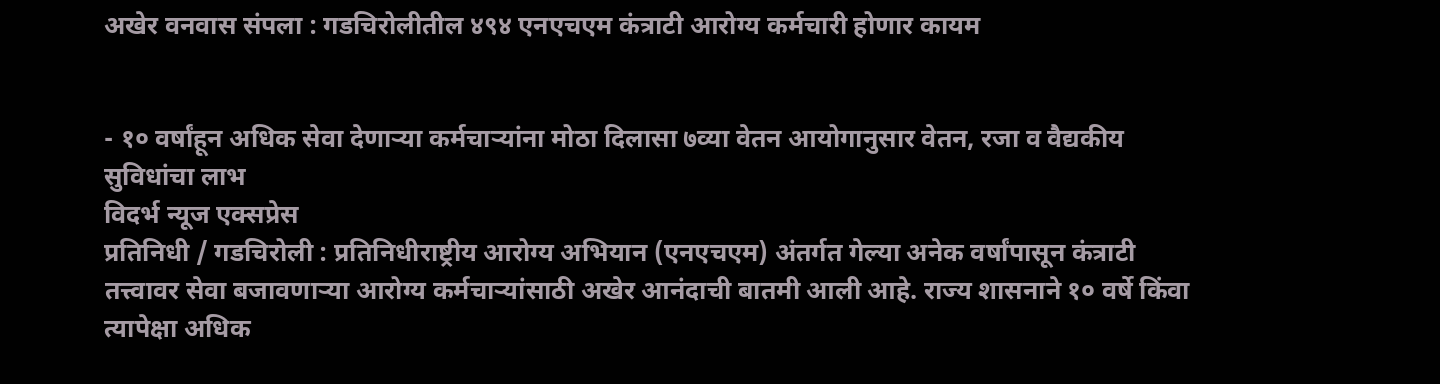अखेर वनवास संपला : गडचिरोलीतील ४९४ एनएचएम कंत्राटी आरोग्य कर्मचारी होणार कायम


- १० वर्षांहून अधिक सेवा देणाऱ्या कर्मचाऱ्यांना मोठा दिलासा ७व्या वेतन आयोगानुसार वेतन, रजा व वैद्यकीय सुविधांचा लाभ
विदर्भ न्यूज एक्सप्रेस
प्रतिनिधी / गडचिरोली : प्रतिनिधीराष्ट्रीय आरोग्य अभियान (एनएचएम) अंतर्गत गेल्या अनेक वर्षांपासून कंत्राटी तत्त्वावर सेवा बजावणाऱ्या आरोग्य कर्मचाऱ्यांसाठी अखेर आनंदाची बातमी आली आहे. राज्य शासनाने १० वर्षे किंवा त्यापेक्षा अधिक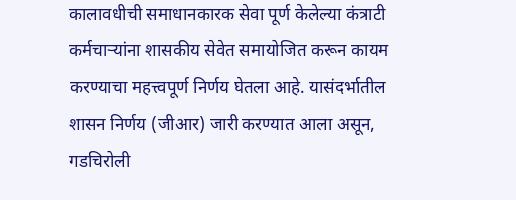कालावधीची समाधानकारक सेवा पूर्ण केलेल्या कंत्राटी कर्मचाऱ्यांना शासकीय सेवेत समायोजित करून कायम करण्याचा महत्त्वपूर्ण निर्णय घेतला आहे. यासंदर्भातील शासन निर्णय (जीआर) जारी करण्यात आला असून, गडचिरोली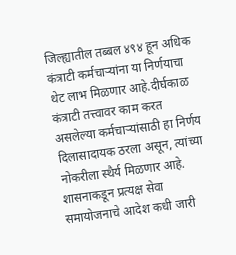जिल्ह्यातील तब्बल ४९४ हून अधिक कंत्राटी कर्मचाऱ्यांना या निर्णयाचा थेट लाभ मिळणार आहे.दीर्घकाळ कंत्राटी तत्त्वावर काम करत असलेल्या कर्मचाऱ्यांसाठी हा निर्णय दिलासादायक ठरला असून, त्यांच्या नोकरीला स्थैर्य मिळणार आहे. शासनाकडून प्रत्यक्ष सेवा समायोजनाचे आदेश कधी जारी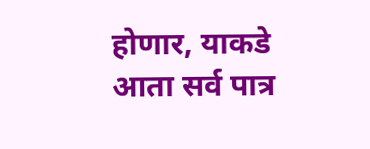होणार, याकडे आता सर्व पात्र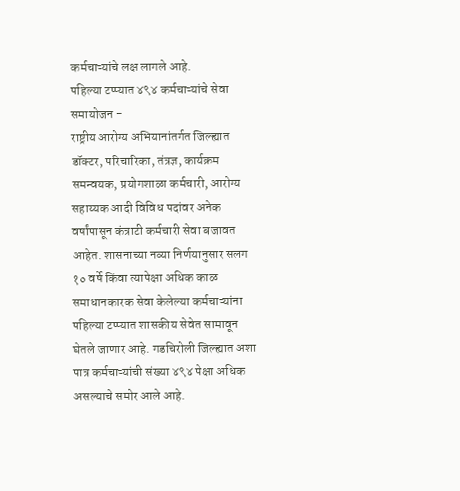कर्मचाऱ्यांचे लक्ष लागले आहे.
पहिल्या टप्प्यात ४९४ कर्मचाऱ्यांचे सेवा समायोजन -
राष्ट्रीय आरोग्य अभियानांतर्गत जिल्ह्यात डॉक्टर, परिचारिका, तंत्रज्ञ, कार्यक्रम समन्वयक, प्रयोगशाळा कर्मचारी, आरोग्य सहाय्यक आदी विविध पदांवर अनेक वर्षांपासून कंत्राटी कर्मचारी सेवा बजावत आहेत. शासनाच्या नव्या निर्णयानुसार सलग १० वर्षे किंवा त्यापेक्षा अधिक काळ समाधानकारक सेवा केलेल्या कर्मचाऱ्यांना पहिल्या टप्प्यात शासकीय सेवेत सामावून घेतले जाणार आहे. गडचिरोली जिल्ह्यात अशा पात्र कर्मचाऱ्यांची संख्या ४९४ पेक्षा अधिक असल्याचे समोर आले आहे.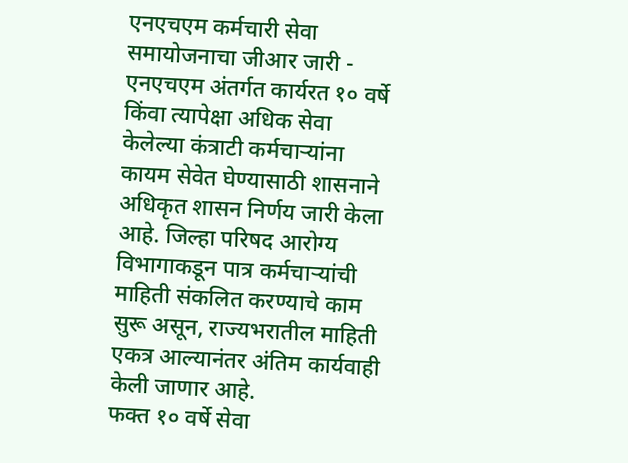एनएचएम कर्मचारी सेवा समायोजनाचा जीआर जारी -
एनएचएम अंतर्गत कार्यरत १० वर्षे किंवा त्यापेक्षा अधिक सेवा केलेल्या कंत्राटी कर्मचाऱ्यांना कायम सेवेत घेण्यासाठी शासनाने अधिकृत शासन निर्णय जारी केला आहे. जिल्हा परिषद आरोग्य विभागाकडून पात्र कर्मचाऱ्यांची माहिती संकलित करण्याचे काम सुरू असून, राज्यभरातील माहिती एकत्र आल्यानंतर अंतिम कार्यवाही केली जाणार आहे.
फक्त १० वर्षे सेवा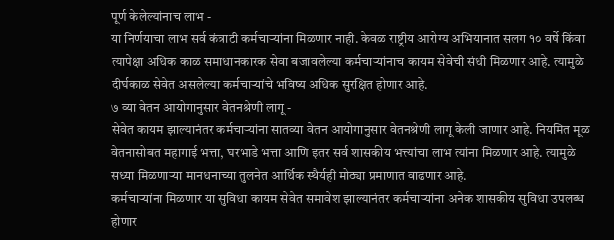पूर्ण केलेल्यांनाच लाभ -
या निर्णयाचा लाभ सर्व कंत्राटी कर्मचाऱ्यांना मिळणार नाही. केवळ राष्ट्रीय आरोग्य अभियानात सलग १० वर्षे किंवा त्यापेक्षा अधिक काळ समाधानकारक सेवा बजावलेल्या कर्मचाऱ्यांनाच कायम सेवेची संधी मिळणार आहे. त्यामुळे दीर्घकाळ सेवेत असलेल्या कर्मचाऱ्यांचे भविष्य अधिक सुरक्षित होणार आहे.
७ व्या वेतन आयोगानुसार वेतनश्रेणी लागू -
सेवेत कायम झाल्यानंतर कर्मचाऱ्यांना सातव्या वेतन आयोगानुसार वेतनश्रेणी लागू केली जाणार आहे. नियमित मूळ वेतनासोबत महागाई भत्ता, घरभाडे भत्ता आणि इतर सर्व शासकीय भत्त्यांचा लाभ त्यांना मिळणार आहे. त्यामुळे सध्या मिळणाऱ्या मानधनाच्या तुलनेत आर्थिक स्थैर्यही मोठ्या प्रमाणात वाढणार आहे.
कर्मचाऱ्यांना मिळणार या सुविधा कायम सेवेत समावेश झाल्यानंतर कर्मचाऱ्यांना अनेक शासकीय सुविधा उपलब्ध होणार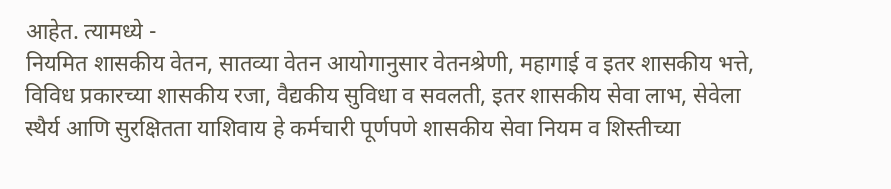आहेत. त्यामध्ये -
नियमित शासकीय वेतन, सातव्या वेतन आयोगानुसार वेतनश्रेणी, महागाई व इतर शासकीय भत्ते, विविध प्रकारच्या शासकीय रजा, वैद्यकीय सुविधा व सवलती, इतर शासकीय सेवा लाभ, सेवेला स्थैर्य आणि सुरक्षितता याशिवाय हे कर्मचारी पूर्णपणे शासकीय सेवा नियम व शिस्तीच्या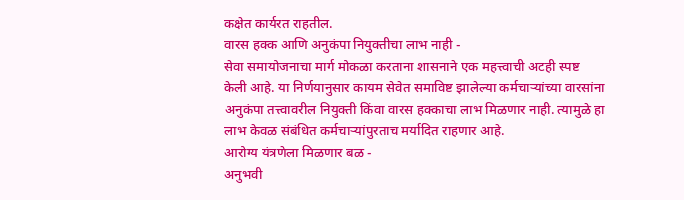कक्षेत कार्यरत राहतील.
वारस हक्क आणि अनुकंपा नियुक्तीचा लाभ नाही -
सेवा समायोजनाचा मार्ग मोकळा करताना शासनाने एक महत्त्वाची अटही स्पष्ट केली आहे. या निर्णयानुसार कायम सेवेत समाविष्ट झालेल्या कर्मचाऱ्यांच्या वारसांना अनुकंपा तत्त्वावरील नियुक्ती किंवा वारस हक्काचा लाभ मिळणार नाही. त्यामुळे हा लाभ केवळ संबंधित कर्मचाऱ्यांपुरताच मर्यादित राहणार आहे.
आरोग्य यंत्रणेला मिळणार बळ -
अनुभवी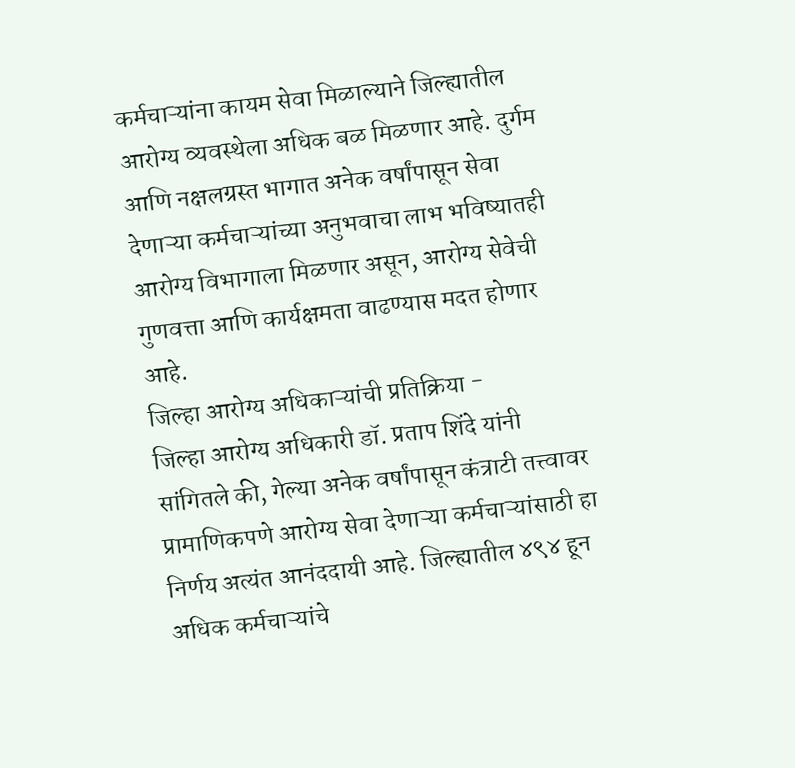कर्मचाऱ्यांना कायम सेवा मिळाल्याने जिल्ह्यातील आरोग्य व्यवस्थेला अधिक बळ मिळणार आहे. दुर्गम आणि नक्षलग्रस्त भागात अनेक वर्षांपासून सेवा देणाऱ्या कर्मचाऱ्यांच्या अनुभवाचा लाभ भविष्यातही आरोग्य विभागाला मिळणार असून, आरोग्य सेवेची गुणवत्ता आणि कार्यक्षमता वाढण्यास मदत होणार आहे.
जिल्हा आरोग्य अधिकाऱ्यांची प्रतिक्रिया -
जिल्हा आरोग्य अधिकारी डॉ. प्रताप शिंदे यांनी सांगितले की, गेल्या अनेक वर्षांपासून कंत्राटी तत्त्वावर प्रामाणिकपणे आरोग्य सेवा देणाऱ्या कर्मचाऱ्यांसाठी हा निर्णय अत्यंत आनंददायी आहे. जिल्ह्यातील ४९४ हून अधिक कर्मचाऱ्यांचे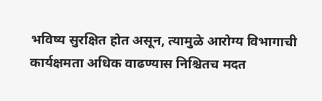भविष्य सुरक्षित होत असून, त्यामुळे आरोग्य विभागाची कार्यक्षमता अधिक वाढण्यास निश्चितच मदत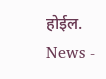होईल.
News -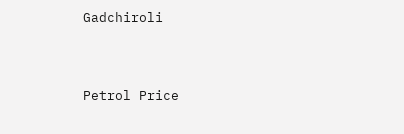Gadchiroli




Petrol Price